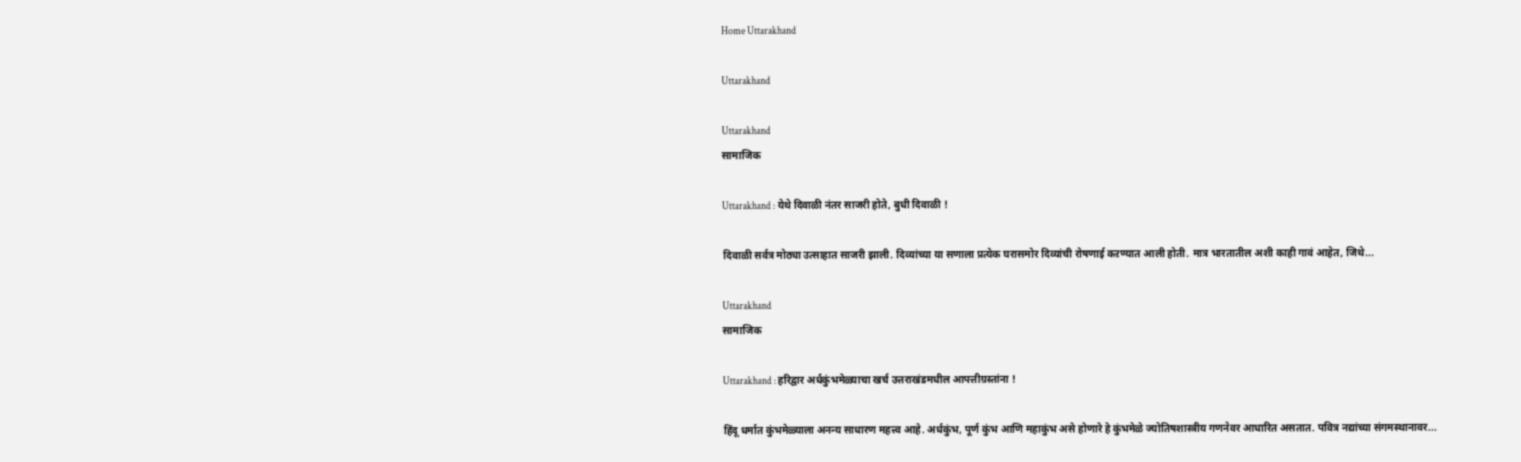Home Uttarakhand

Uttarakhand

Uttarakhand
सामाजिक

Uttarakhand : येथे दिवाळी नंतर साजरी होते, बुधी दिवाळी !

दिवाळी सर्वत्र मोठ्या उत्साहात साजरी झाली. दिव्यांच्या या सणाला प्रत्येक घरासमोर दिव्यांची रोषणाई कऱण्यात आली होती. मात्र भारतातील अशी काही गावं आहेत, जिथे...

Uttarakhand
सामाजिक

Uttarakhand : हरिद्वार अर्धकुंभमेळ्याचा खर्च उत्तराखंडमधील आपत्तीग्रस्तांना !

हिंदू धर्मात कुंभमेळ्याला अनन्य साधारण महत्त्व आहे. अर्धकुंभ, पूर्ण कुंभ आणि महाकुंभ असे होणारे हे कुंभमेळे ज्योतिषशास्त्रीय गणनेवर आधारित असतात. पवित्र नद्यांच्या संगमस्थानावर...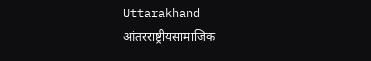Uttarakhand
आंतरराष्ट्रीयसामाजिक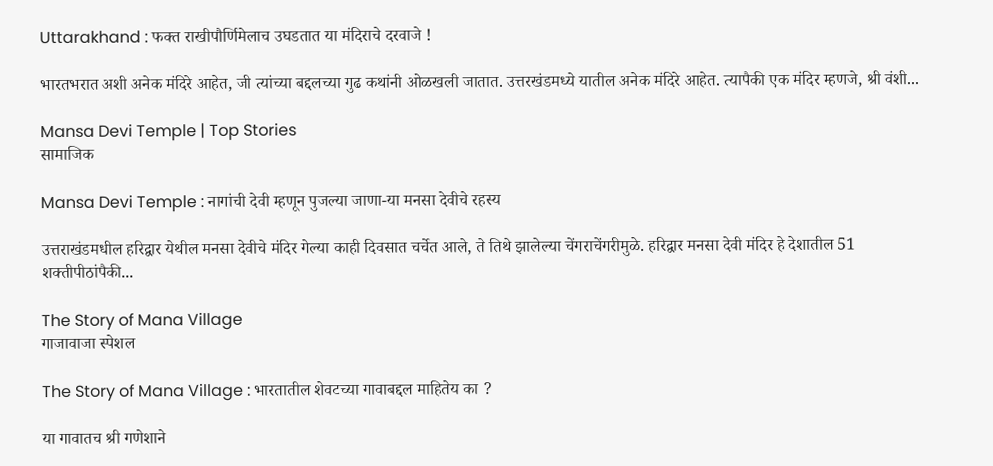Uttarakhand : फक्त राखीपौर्णिमेलाच उघडतात या मंदिराचे दरवाजे !

भारतभरात अशी अनेक मंदिरे आहेत, जी त्यांच्या बद्दलच्या गुढ कथांनी ओळखली जातात. उत्तरखंडमध्ये यातील अनेक मंदिरे आहेत. त्यापैकी एक मंदिर म्हणजे, श्री वंशी...

Mansa Devi Temple | Top Stories
सामाजिक

Mansa Devi Temple : नागांची देवी म्हणून पुजल्या जाणा-या मनसा देवीचे रहस्य

उत्तराखंडमधील हरिद्वार येथील मनसा देवीचे मंदिर गेल्या काही दिवसात चर्चेत आले, ते तिथे झालेल्या चेंगराचेंगरीमुळे. हरिद्वार मनसा देवी मंदिर हे देशातील 51 शक्तीपीठांपैकी...

The Story of Mana Village
गाजावाजा स्पेशल

The Story of Mana Village : भारतातील शेवटच्या गावाबद्दल माहितेय का ?

या गावातच श्री गणेशाने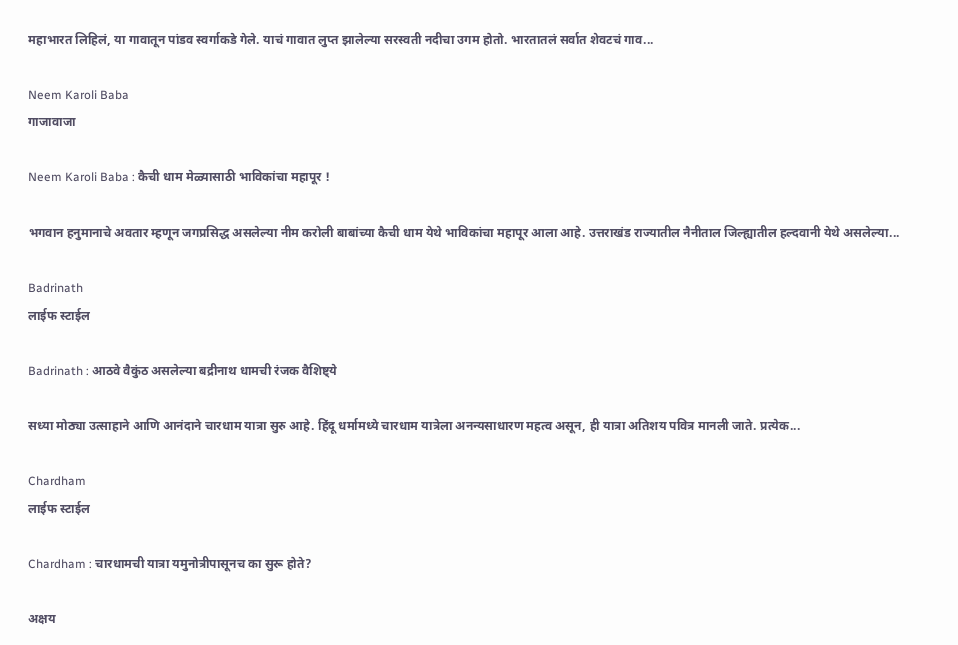महाभारत लिहिलं, या गावातून पांडव स्वर्गाकडे गेले. याचं गावात लुप्त झालेल्या सरस्वती नदीचा उगम होतो. भारतातलं सर्वात शेवटचं गाव...

Neem Karoli Baba
गाजावाजा

Neem Karoli Baba : कैची धाम मेळ्यासाठी भाविकांचा महापूर !

भगवान हनुमानाचे अवतार म्हणून जगप्रसिद्ध असलेल्या नीम करोली बाबांच्या कैची धाम येथे भाविकांचा महापूर आला आहे. उत्तराखंड राज्यातील नैनीताल जिल्ह्यातील हल्दवानी येथे असलेल्या...

Badrinath
लाईफ स्टाईल

Badrinath : आठवे वैकुंठ असलेल्या बद्रीनाथ धामची रंजक वैशिष्ट्ये

सध्या मोठ्या उत्साहाने आणि आनंदाने चारधाम यात्रा सुरु आहे. हिंदू धर्मामध्ये चारधाम यात्रेला अनन्यसाधारण महत्व असून, ही यात्रा अतिशय पवित्र मानली जाते. प्रत्येक...

Chardham
लाईफ स्टाईल

Chardham : चारधामची यात्रा यमुनोत्रीपासूनच का सुरू होते?

अक्षय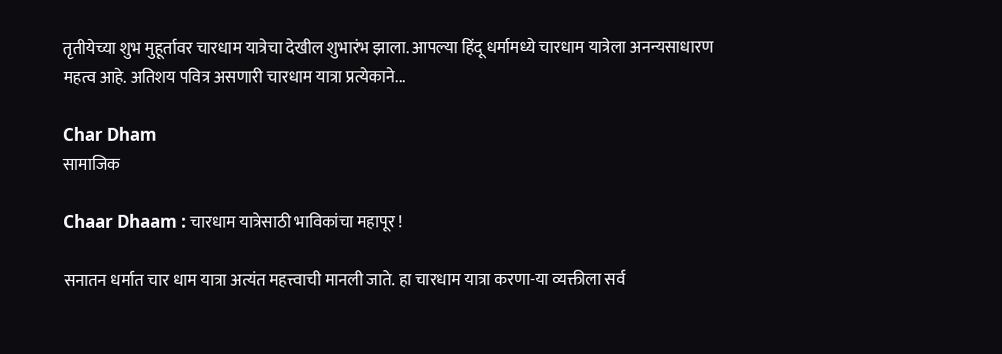तृतीयेच्या शुभ मुहूर्तावर चारधाम यात्रेचा देखील शुभारंभ झाला. आपल्या हिंदू धर्मामध्ये चारधाम यात्रेला अनन्यसाधारण महत्व आहे. अतिशय पवित्र असणारी चारधाम यात्रा प्रत्येकाने...

Char Dham
सामाजिक

Chaar Dhaam : चारधाम यात्रेसाठी भाविकांचा महापूर !

सनातन धर्मात चार धाम यात्रा अत्यंत महत्त्वाची मानली जाते. हा चारधाम यात्रा करणा-या व्यक्तीला सर्व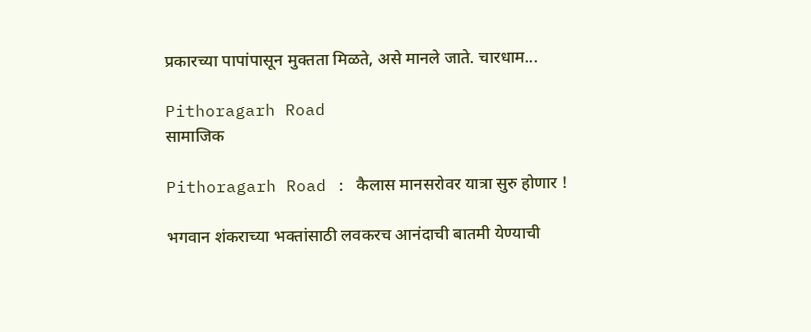प्रकारच्या पापांपासून मुक्तता मिळते, असे मानले जाते. चारधाम...

Pithoragarh Road
सामाजिक

Pithoragarh Road : कैलास मानसरोवर यात्रा सुरु होणार !

भगवान शंकराच्या भक्तांसाठी लवकरच आनंदाची बातमी येण्याची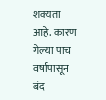शक्यता आहे. कारण गेल्या पाच वर्षापासून बंद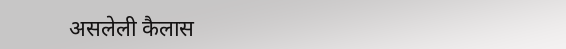असलेली कैलास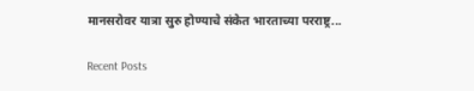मानसरोवर यात्रा सुरु होण्याचे संकेत भारताच्या परराष्ट्र...

Recent Posts